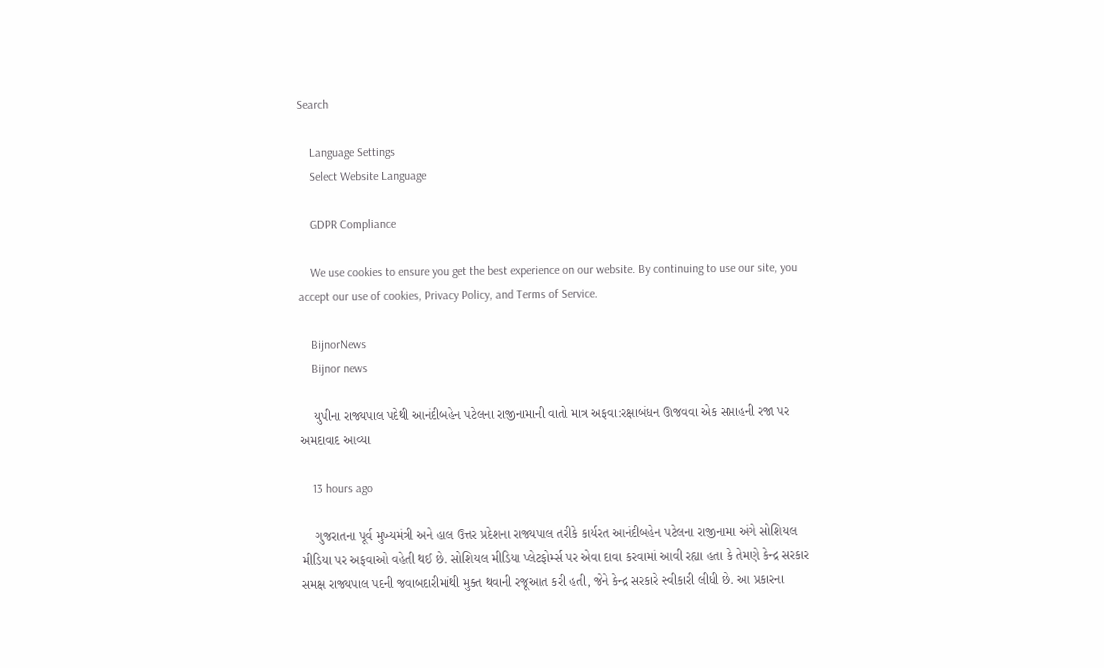Search

    Language Settings
    Select Website Language

    GDPR Compliance

    We use cookies to ensure you get the best experience on our website. By continuing to use our site, you accept our use of cookies, Privacy Policy, and Terms of Service.

    BijnorNews
    Bijnor news

    યુપીના રાજ્યપાલ પદેથી આનંદીબહેન પટેલના રાજીનામાની વાતો માત્ર અફવા:રક્ષાબંધન ઊજવવા એક સપ્તાહની રજા પર અમદાવાદ આવ્યા

    13 hours ago

    ગુજરાતના પૂર્વ મુખ્યમંત્રી અને હાલ ઉત્તર પ્રદેશના રાજ્યપાલ તરીકે કાર્યરત આનંદીબહેન પટેલના રાજીનામા અંગે સોશિયલ મીડિયા પર અફવાઓ વહેતી થઈ છે. સોશિયલ મીડિયા પ્લેટફોર્મ્સ પર એવા દાવા કરવામાં આવી રહ્યા હતા કે તેમણે કેન્દ્ર સરકાર સમક્ષ રાજ્યપાલ પદની જવાબદારીમાંથી મુક્ત થવાની રજૂઆત કરી હતી, જેને કેન્દ્ર સરકારે સ્વીકારી લીધી છે. આ પ્રકારના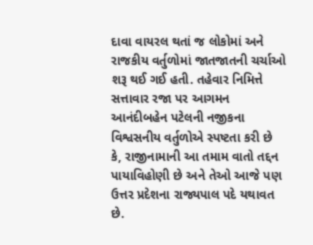દાવા વાયરલ થતાં જ લોકોમાં અને રાજકીય વર્તુળોમાં જાતજાતની ચર્ચાઓ શરૂ થઈ ગઈ હતી. તહેવાર નિમિત્તે સત્તાવાર રજા પર આગમન આનંદીબહેન પટેલની નજીકના વિશ્વસનીય વર્તુળોએ સ્પષ્ટતા કરી છે કે, રાજીનામાની આ તમામ વાતો તદ્દન પાયાવિહોણી છે અને તેઓ આજે પણ ઉત્તર પ્રદેશના રાજ્યપાલ પદે યથાવત છે.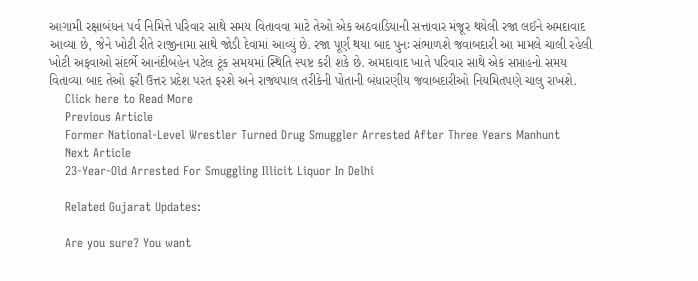આગામી રક્ષાબંધન પર્વ નિમિત્તે પરિવાર સાથે સમય વિતાવવા માટે તેઓ એક અઠવાડિયાની સત્તાવાર મંજૂર થયેલી રજા લઈને અમદાવાદ આવ્યા છે, જેને ખોટી રીતે રાજીનામા સાથે જોડી દેવામાં આવ્યું છે. રજા પૂર્ણ થયા બાદ પુનઃ સંભાળશે જવાબદારી આ મામલે ચાલી રહેલી ખોટી અફવાઓ સંદર્ભે આનંદીબહેન પટેલ ટૂંક સમયમાં સ્થિતિ સ્પષ્ટ કરી શકે છે. અમદાવાદ ખાતે પરિવાર સાથે એક સપ્તાહનો સમય વિતાવ્યા બાદ તેઓ ફરી ઉત્તર પ્રદેશ પરત ફરશે અને રાજ્યપાલ તરીકેની પોતાની બંધારણીય જવાબદારીઓ નિયમિતપણે ચાલુ રાખશે.
    Click here to Read More
    Previous Article
    Former National-Level Wrestler Turned Drug Smuggler Arrested After Three Years Manhunt
    Next Article
    23-Year-Old Arrested For Smuggling Illicit Liquor In Delhi

    Related Gujarat Updates:

    Are you sure? You want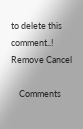to delete this comment..! Remove Cancel

    Comments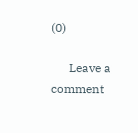(0)

      Leave a comment